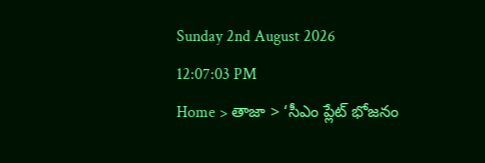Sunday 2nd August 2026
12:07:03 PM
Home > తాజా > ‘సీఎం ప్లేట్ భోజనం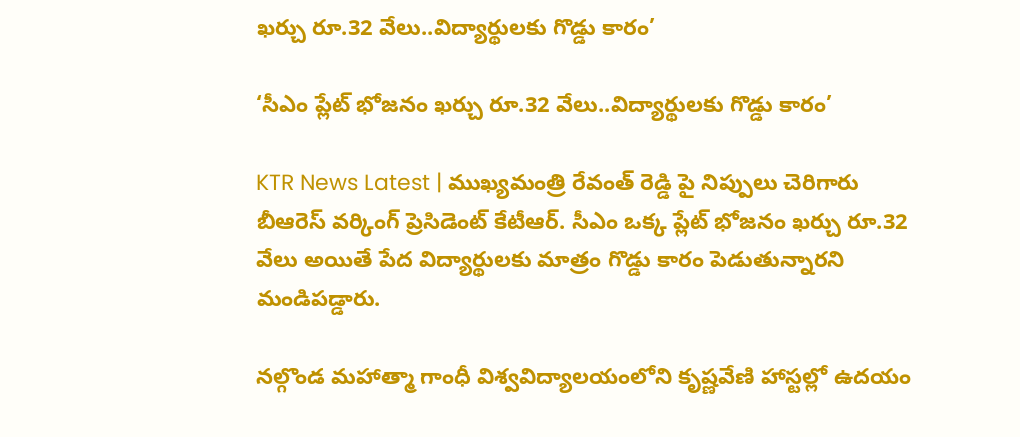ఖర్చు రూ.32 వేలు..విద్యార్థులకు గొడ్డు కారం’

‘సీఎం ప్లేట్ భోజనం ఖర్చు రూ.32 వేలు..విద్యార్థులకు గొడ్డు కారం’

KTR News Latest | ముఖ్యమంత్రి రేవంత్ రెడ్డి పై నిప్పులు చెరిగారు బీఆరెస్ వర్కింగ్ ప్రెసిడెంట్ కేటీఆర్. సీఎం ఒక్క ప్లేట్ భోజనం ఖర్చు రూ.32 వేలు అయితే పేద విద్యార్థులకు మాత్రం గొడ్డు కారం పెడుతున్నారని మండిపడ్డారు.

నల్గొండ మహాత్మా గాంధీ విశ్వవిద్యాలయంలోని కృష్ణవేణి హాస్టల్లో ఉదయం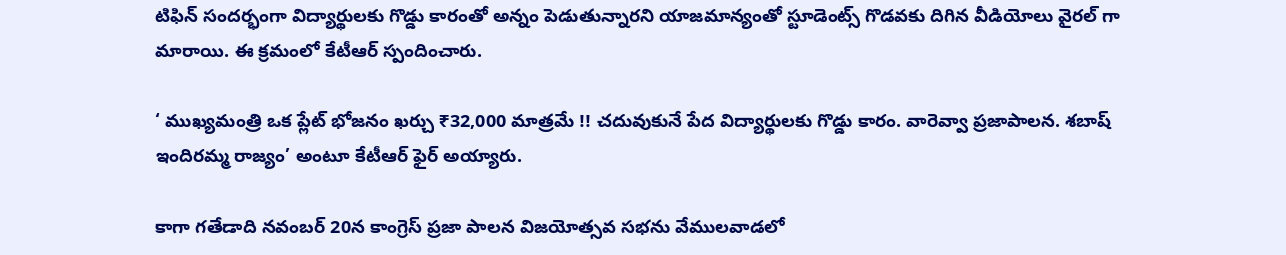టిఫిన్ సందర్భంగా విద్యార్థులకు గొడ్డు కారంతో అన్నం పెడుతున్నారని యాజమాన్యంతో స్టూడెంట్స్ గొడవకు దిగిన వీడియోలు వైరల్ గా మారాయి. ఈ క్రమంలో కేటీఆర్ స్పందించారు.

‘ ముఖ్యమంత్రి ఒక ప్లేట్ భోజనం ఖర్చు ₹32,000 మాత్రమే !! చదువుకునే పేద విద్యార్థులకు గొడ్డు కారం. వారెవ్వా ప్రజాపాలన. శబాష్ ఇందిరమ్మ రాజ్యం’ అంటూ కేటీఆర్ ఫైర్ అయ్యారు.

కాగా గతేడాది నవంబర్ 20న కాంగ్రెస్ ప్రజా పాలన విజయోత్సవ సభను వేములవాడలో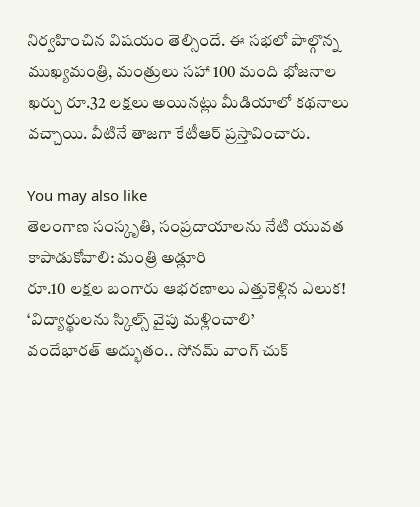నిర్వహించిన విషయం తెల్సిందే. ఈ సభలో పాల్గొన్న ముఖ్యమంత్రి, మంత్రులు సహా 100 మంది భోజనాల ఖర్చు రూ.32 లక్షలు అయినట్లు మీడియాలో కథనాలు వచ్చాయి. వీటినే తాజగా కేటీఆర్ ప్రస్తావించారు.

You may also like
తెలంగాణ సంస్కృతి, సంప్రదాయాలను నేటి యువత కాపాడుకోవాలి: మంత్రి అడ్లూరి
రూ.10 లక్షల బంగారు ఆభరణాలు ఎత్తుకెళ్లిన ఎలుక!
‘విద్యార్థులను స్కిల్స్ వైపు మళ్లించాలి’
వందేభారత్ అద్భుతం.. సోనమ్ వాంగ్ చుక్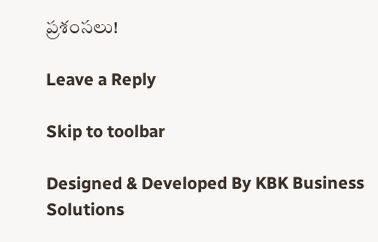ప్రశంసలు!

Leave a Reply

Skip to toolbar

Designed & Developed By KBK Business Solutions